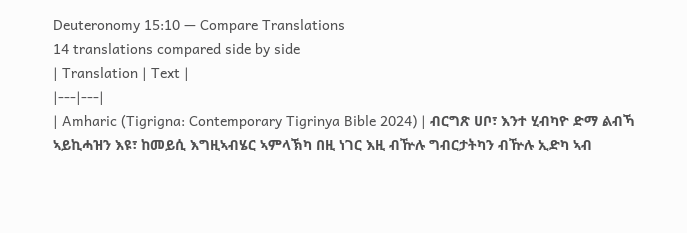Deuteronomy 15:10 — Compare Translations
14 translations compared side by side
| Translation | Text |
|---|---|
| Amharic (Tigrigna: Contemporary Tigrinya Bible 2024) | ብርግጽ ሀቦ፣ እንተ ሂብካዮ ድማ ልብኻ ኣይኪሓዝን እዩ፣ ከመይሲ እግዚኣብሄር ኣምላኽካ በዚ ነገር እዚ ብዅሉ ግብርታትካን ብዅሉ ኢድካ ኣብ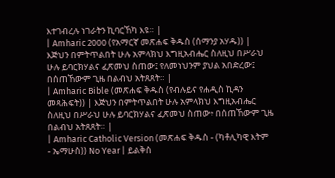እተገብረሉ ነገራትን ኪባርኸካ እዩ። |
| Amharic 2000 (የአማርኛ መጽሐፍ ቅዱስ (ሰማንያ አሃዱ)) | እጅህን በምትጥልበት ሁሉ አምላክህ እግዚአብሔር ስለዚህ በሥራህ ሁሉ ይባርክሃልና ፈጽመህ ስጠው፤ የለመነህንም ያህል አበድረው፤ በሰጠኸውም ጊዜ በልብህ አትጸጸት። |
| Amharic Bible (መጽሐፍ ቅዱስ (የብሉይና የሐዲስ ኪዳን መጻሕፍት)) | እጅህን በምትጥልበት ሁሉ አምላክህ እግዚአብሔር ስለዚህ በሥራህ ሁሉ ይባርክሃልና ፈጽመህ ስጠው፥ በሰጠኸውም ጊዜ በልብህ አትጸጸት። |
| Amharic Catholic Version (መጽሐፍ ቅዱስ - (ካቶሊካዊ እትም - ኤማሁስ)) No Year | ይልቅስ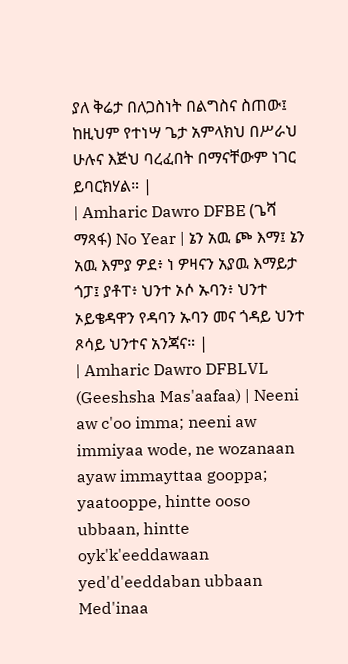ያለ ቅሬታ በለጋስነት በልግስና ስጠው፤ ከዚህም የተነሣ ጌታ አምላክህ በሥራህ ሁሉና እጅህ ባረፈበት በማናቸውም ነገር ይባርክሃል። |
| Amharic Dawro DFBE (ጌሻ ማጻፋ) No Year | ኔን አዉ ጮ እማ፤ ኔን አዉ እምያ ዎደ፥ ነ ዎዛናን አያዉ እማይታ ጎፓ፤ ያቶፐ፥ ህንተ ኦሶ ኡባን፥ ህንተ ኦይቄዳዋን የዳባን ኡባን መና ጎዳይ ህንተ ጾሳይ ህንተና አንጃና። |
| Amharic Dawro DFBLVL (Geeshsha Mas'aafaa) | Neeni aw c'oo imma; neeni aw immiyaa wode, ne wozanaan ayaw immayttaa gooppa; yaatooppe, hintte ooso ubbaan, hintte oyk'k'eeddawaan yed'd'eeddaban ubbaan Med'inaa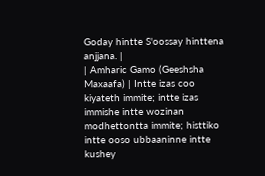Goday hintte S'oossay hinttena anjjana. |
| Amharic Gamo (Geeshsha Maxaafa) | Intte izas coo kiyateth immite; intte izas immishe intte wozinan modhettontta immite; histtiko intte ooso ubbaaninne intte kushey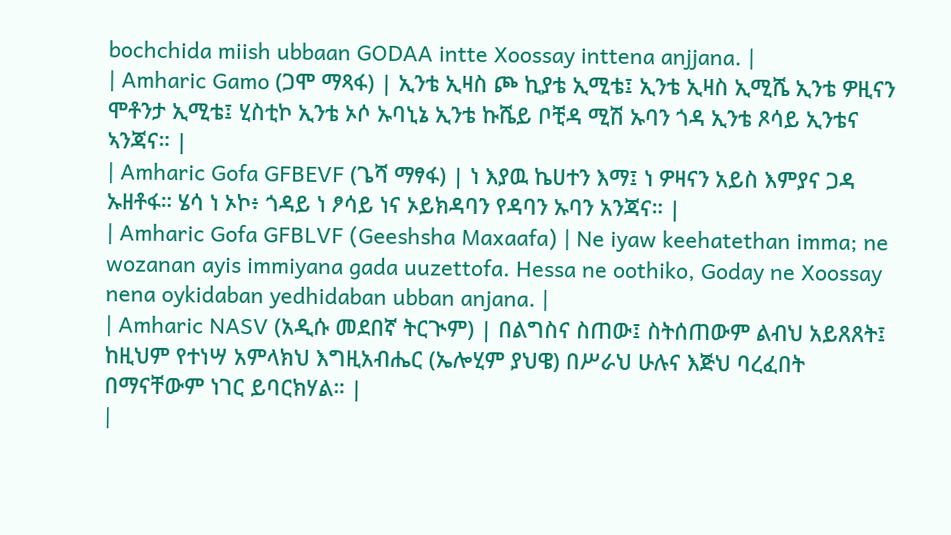bochchida miish ubbaan GODAA intte Xoossay inttena anjjana. |
| Amharic Gamo (ጋሞ ማጻፋ) | ኢንቴ ኢዛስ ጮ ኪያቴ ኢሚቴ፤ ኢንቴ ኢዛስ ኢሚሼ ኢንቴ ዎዚናን ሞቶንታ ኢሚቴ፤ ሂስቲኮ ኢንቴ ኦሶ ኡባኒኔ ኢንቴ ኩሼይ ቦቺዳ ሚሽ ኡባን ጎዳ ኢንቴ ጾሳይ ኢንቴና ኣንጃና። |
| Amharic Gofa GFBEVF (ጌሻ ማፃፋ) | ነ እያዉ ኬሀተን እማ፤ ነ ዎዛናን አይስ እምያና ጋዳ ኡዘቶፋ። ሄሳ ነ ኦኮ፥ ጎዳይ ነ ፆሳይ ነና ኦይክዳባን የዳባን ኡባን አንጃና። |
| Amharic Gofa GFBLVF (Geeshsha Maxaafa) | Ne iyaw keehatethan imma; ne wozanan ayis immiyana gada uuzettofa. Hessa ne oothiko, Goday ne Xoossay nena oykidaban yedhidaban ubban anjana. |
| Amharic NASV (አዲሱ መደበኛ ትርጒም) | በልግስና ስጠው፤ ስትሰጠውም ልብህ አይጸጸት፤ ከዚህም የተነሣ አምላክህ እግዚአብሔር (ኤሎሂም ያህዌ) በሥራህ ሁሉና እጅህ ባረፈበት በማናቸውም ነገር ይባርክሃል። |
|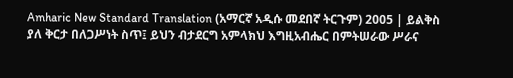Amharic New Standard Translation (አማርኛ አዲሱ መደበኛ ትርጉም) 2005 | ይልቅስ ያለ ቅርታ በለጋሥነት ስጥ፤ ይህን ብታደርግ አምላክህ እግዚአብሔር በምትሠራው ሥራና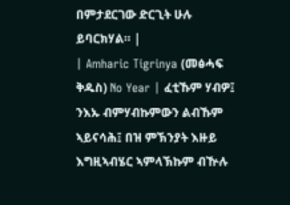በምታደርገው ድርጊት ሁሉ ይባርክሃል። |
| Amharic Tigrinya (መፅሓፍ ቅዱስ) No Year | ፈቲኹም ሃብዎ፤ ንእኡ ብምሃብኩምውን ልብኹም ኣይናሳሕ፤ በዝ ምኽንያት እዙይ እግዚኣብሄር ኣምላኽኩም ብዅሉ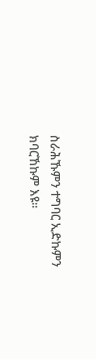ስራሕኹምን ተግባር ኢድኩምን ክባርኸኩም እዩ።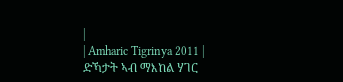|
| Amharic Tigrinya 2011 | ድኻታት ኣብ ማእከል ሃገር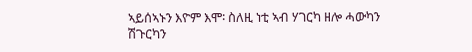ኣይሰኣኑን እዮም እሞ፡ ስለዚ ነቲ ኣብ ሃገርካ ዘሎ ሓውካን ሽጉርካን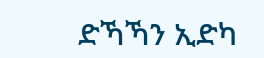ድኻኻን ኢድካ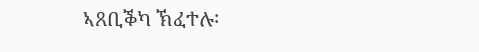ኣጸቢቕካ ኽፈተሉ፡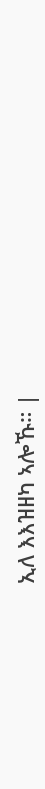ኢለ እእዝዘካ ኣሎኹ። |